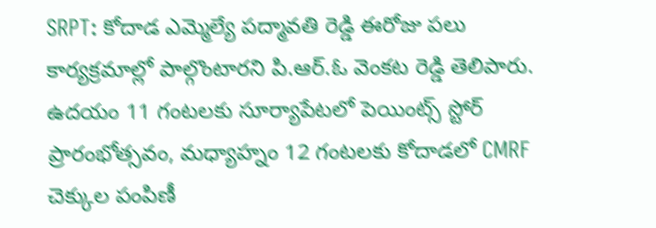SRPT: కోదాడ ఎమ్మెల్యే పద్మావతి రెడ్డి ఈరోజు పలు కార్యక్రమాల్లో పాల్గొంటారని పి.ఆర్.ఓ వెంకట రెడ్డి తెలిపారు. ఉదయం 11 గంటలకు సూర్యాపేటలో పెయింట్స్ స్టోర్ ప్రారంభోత్సవం, మధ్యాహ్నం 12 గంటలకు కోదాడలో CMRF చెక్కుల పంపిణీ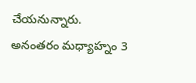చేయనున్నారు. అనంతరం మధ్యాహ్నం 3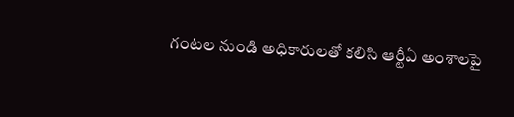గంటల నుండి అధికారులతో కలిసి ఆర్టీఏ అంశాలపై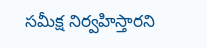సమీక్ష నిర్వహిస్తారని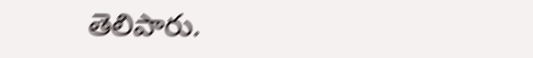తెలిపారు.